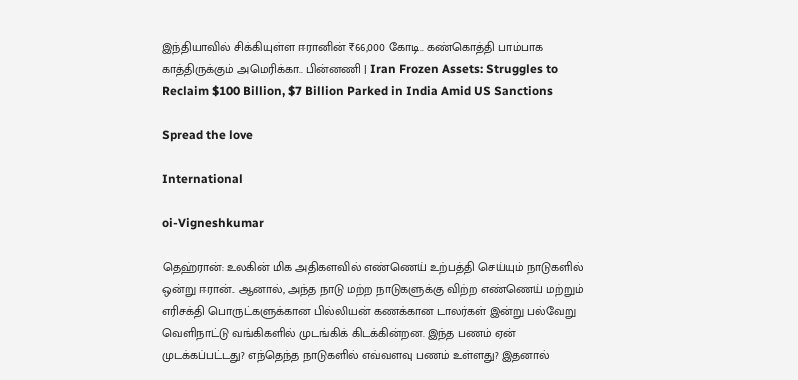இந்தியாவில் சிக்கியுள்ள ஈரானின் ₹66,000 கோடி.. கண்கொத்தி பாம்பாக காத்திருக்கும் அமெரிக்கா.. பின்னணி | Iran Frozen Assets: Struggles to Reclaim $100 Billion, $7 Billion Parked in India Amid US Sanctions

Spread the love

International

oi-Vigneshkumar

தெஹ்ரான்: உலகின் மிக அதிகளவில் எண்ணெய் உற்பத்தி செய்யும் நாடுகளில் ஒன்று ஈரான்.. ஆனால், அந்த நாடு மற்ற நாடுகளுக்கு விற்ற எண்ணெய் மற்றும் எரிசக்தி பொருட்களுக்கான பில்லியன் கணக்கான டாலர்கள் இன்று பல்வேறு வெளிநாட்டு வங்கிகளில் முடங்கிக் கிடக்கின்றன. இந்த பணம் ஏன் முடக்கப்பட்டது? எந்தெந்த நாடுகளில் எவ்வளவு பணம் உள்ளது? இதனால்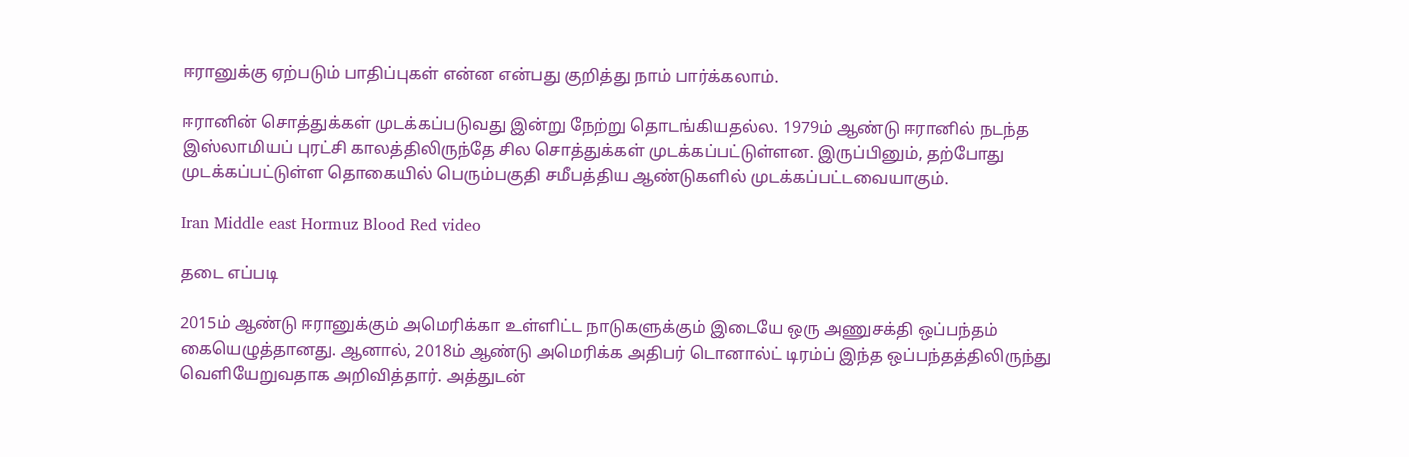ஈரானுக்கு ஏற்படும் பாதிப்புகள் என்ன என்பது குறித்து நாம் பார்க்கலாம்.

ஈரானின் சொத்துக்கள் முடக்கப்படுவது இன்று நேற்று தொடங்கியதல்ல. 1979ம் ஆண்டு ஈரானில் நடந்த இஸ்லாமியப் புரட்சி காலத்திலிருந்தே சில சொத்துக்கள் முடக்கப்பட்டுள்ளன. இருப்பினும், தற்போது முடக்கப்பட்டுள்ள தொகையில் பெரும்பகுதி சமீபத்திய ஆண்டுகளில் முடக்கப்பட்டவையாகும்.

Iran Middle east Hormuz Blood Red video

தடை எப்படி

2015ம் ஆண்டு ஈரானுக்கும் அமெரிக்கா உள்ளிட்ட நாடுகளுக்கும் இடையே ஒரு அணுசக்தி ஒப்பந்தம் கையெழுத்தானது. ஆனால், 2018ம் ஆண்டு அமெரிக்க அதிபர் டொனால்ட் டிரம்ப் இந்த ஒப்பந்தத்திலிருந்து வெளியேறுவதாக அறிவித்தார். அத்துடன்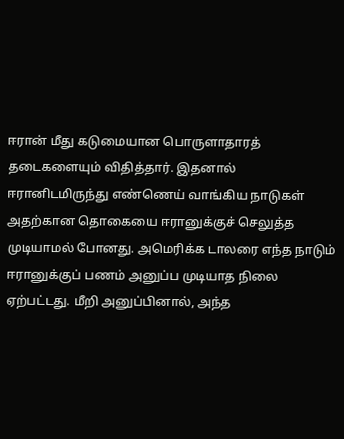ஈரான் மீது கடுமையான பொருளாதாரத் தடைகளையும் விதித்தார். இதனால் ஈரானிடமிருந்து எண்ணெய் வாங்கிய நாடுகள் அதற்கான தொகையை ஈரானுக்குச் செலுத்த முடியாமல் போனது. அமெரிக்க டாலரை எந்த நாடும் ஈரானுக்குப் பணம் அனுப்ப முடியாத நிலை ஏற்பட்டது. மீறி அனுப்பினால், அந்த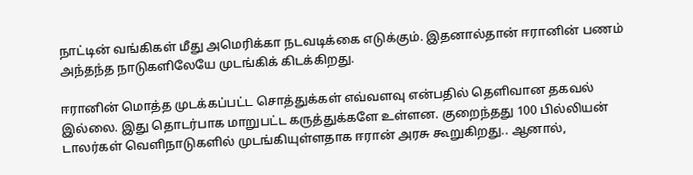நாட்டின் வங்கிகள் மீது அமெரிக்கா நடவடிக்கை எடுக்கும். இதனால்தான் ஈரானின் பணம் அந்தந்த நாடுகளிலேயே முடங்கிக் கிடக்கிறது.

ஈரானின் மொத்த முடக்கப்பட்ட சொத்துக்கள் எவ்வளவு என்பதில் தெளிவான தகவல் இல்லை. இது தொடர்பாக மாறுபட்ட கருத்துக்களே உள்ளன. குறைந்தது 100 பில்லியன் டாலர்கள் வெளிநாடுகளில் முடங்கியுள்ளதாக ஈரான் அரசு கூறுகிறது.. ஆனால்,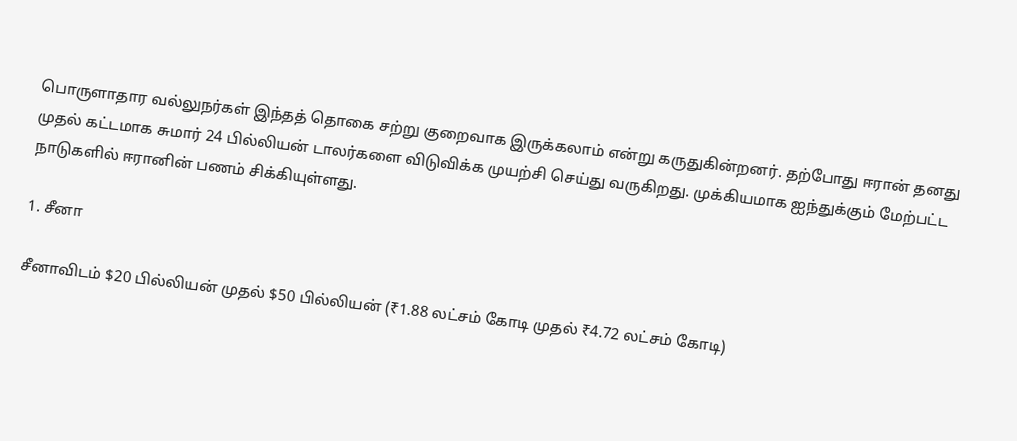பொருளாதார வல்லுநர்கள் இந்தத் தொகை சற்று குறைவாக இருக்கலாம் என்று கருதுகின்றனர். தற்போது ஈரான் தனது முதல் கட்டமாக சுமார் 24 பில்லியன் டாலர்களை விடுவிக்க முயற்சி செய்து வருகிறது. முக்கியமாக ஐந்துக்கும் மேற்பட்ட நாடுகளில் ஈரானின் பணம் சிக்கியுள்ளது.

1. சீனா

சீனாவிடம் $20 பில்லியன் முதல் $50 பில்லியன் (₹1.88 லட்சம் கோடி முதல் ₹4.72 லட்சம் கோடி)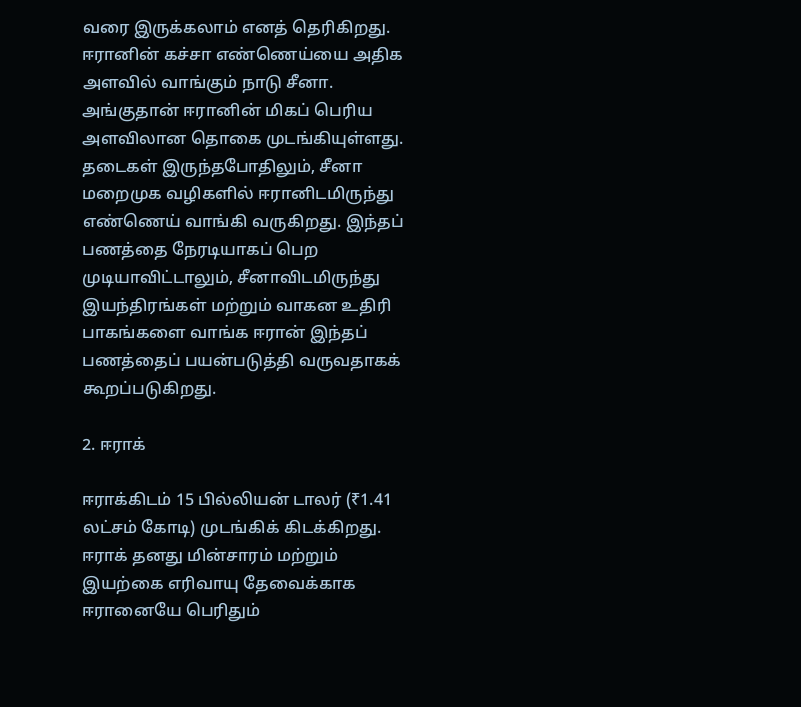வரை இருக்கலாம் எனத் தெரிகிறது. ஈரானின் கச்சா எண்ணெய்யை அதிக அளவில் வாங்கும் நாடு சீனா. அங்குதான் ஈரானின் மிகப் பெரிய அளவிலான தொகை முடங்கியுள்ளது. தடைகள் இருந்தபோதிலும், சீனா மறைமுக வழிகளில் ஈரானிடமிருந்து எண்ணெய் வாங்கி வருகிறது. இந்தப் பணத்தை நேரடியாகப் பெற முடியாவிட்டாலும், சீனாவிடமிருந்து இயந்திரங்கள் மற்றும் வாகன உதிரி பாகங்களை வாங்க ஈரான் இந்தப் பணத்தைப் பயன்படுத்தி வருவதாகக் கூறப்படுகிறது.

2. ஈராக்

ஈராக்கிடம் 15 பில்லியன் டாலர் (₹1.41 லட்சம் கோடி) முடங்கிக் கிடக்கிறது. ஈராக் தனது மின்சாரம் மற்றும் இயற்கை எரிவாயு தேவைக்காக ஈரானையே பெரிதும்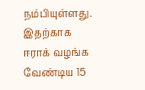நம்பியுள்ளது. இதற்காக ஈராக் வழங்க வேண்டிய 15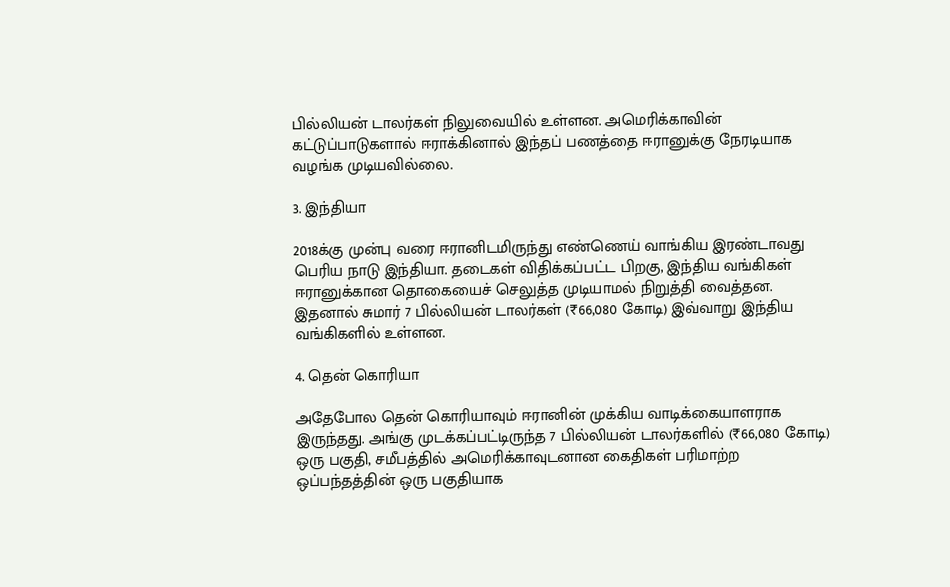பில்லியன் டாலர்கள் நிலுவையில் உள்ளன. அமெரிக்காவின் கட்டுப்பாடுகளால் ஈராக்கினால் இந்தப் பணத்தை ஈரானுக்கு நேரடியாக வழங்க முடியவில்லை.

3. இந்தியா

2018க்கு முன்பு வரை ஈரானிடமிருந்து எண்ணெய் வாங்கிய இரண்டாவது பெரிய நாடு இந்தியா. தடைகள் விதிக்கப்பட்ட பிறகு, இந்திய வங்கிகள் ஈரானுக்கான தொகையைச் செலுத்த முடியாமல் நிறுத்தி வைத்தன. இதனால் சுமார் 7 பில்லியன் டாலர்கள் (₹66,080 கோடி) இவ்வாறு இந்திய வங்கிகளில் உள்ளன.

4. தென் கொரியா

அதேபோல தென் கொரியாவும் ஈரானின் முக்கிய வாடிக்கையாளராக இருந்தது. அங்கு முடக்கப்பட்டிருந்த 7 பில்லியன் டாலர்களில் (₹66,080 கோடி) ஒரு பகுதி, சமீபத்தில் அமெரிக்காவுடனான கைதிகள் பரிமாற்ற ஒப்பந்தத்தின் ஒரு பகுதியாக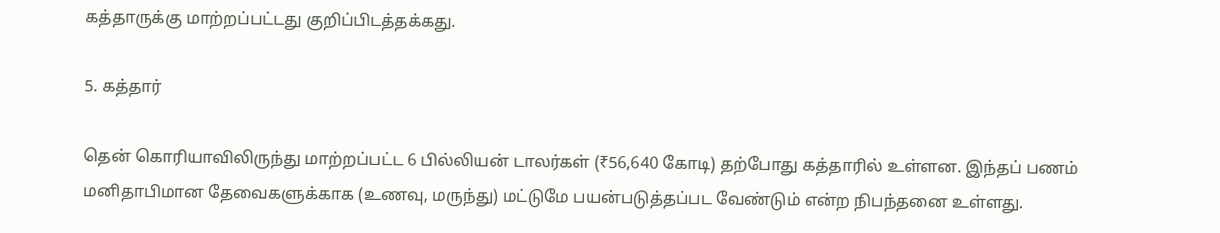கத்தாருக்கு மாற்றப்பட்டது குறிப்பிடத்தக்கது.

5. கத்தார்

தென் கொரியாவிலிருந்து மாற்றப்பட்ட 6 பில்லியன் டாலர்கள் (₹56,640 கோடி) தற்போது கத்தாரில் உள்ளன. இந்தப் பணம் மனிதாபிமான தேவைகளுக்காக (உணவு, மருந்து) மட்டுமே பயன்படுத்தப்பட வேண்டும் என்ற நிபந்தனை உள்ளது.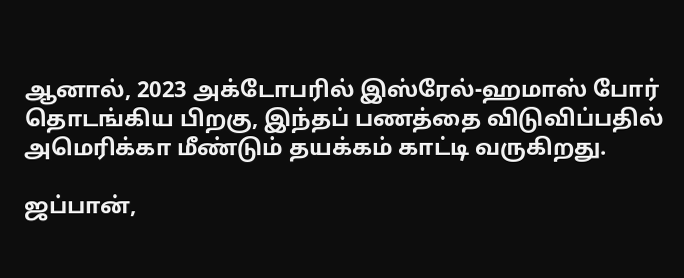ஆனால், 2023 அக்டோபரில் இஸ்ரேல்-ஹமாஸ் போர் தொடங்கிய பிறகு, இந்தப் பணத்தை விடுவிப்பதில் அமெரிக்கா மீண்டும் தயக்கம் காட்டி வருகிறது.

ஜப்பான்,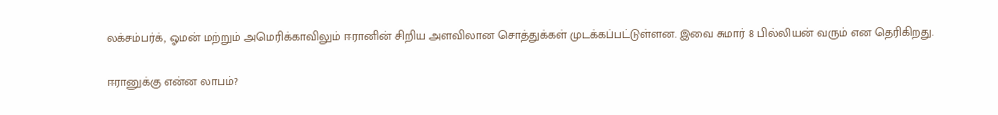லக்சம்பர்க், ஓமன் மற்றும் அமெரிக்காவிலும் ஈரானின் சிறிய அளவிலான சொத்துக்கள் முடக்கப்பட்டுள்ளன. இவை சுமார் 8 பில்லியன் வரும் என தெரிகிறது.

ஈரானுக்கு என்ன லாபம்?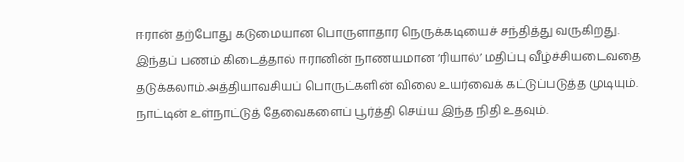ஈரான் தற்போது கடுமையான பொருளாதார நெருக்கடியைச் சந்தித்து வருகிறது. இந்தப் பணம் கிடைத்தால் ஈரானின் நாணயமான ‘ரியால்’ மதிப்பு வீழ்ச்சியடைவதை தடுக்கலாம்.அத்தியாவசியப் பொருட்களின் விலை உயர்வைக் கட்டுப்படுத்த முடியும். நாட்டின் உள்நாட்டுத் தேவைகளைப் பூர்த்தி செய்ய இந்த நிதி உதவும்.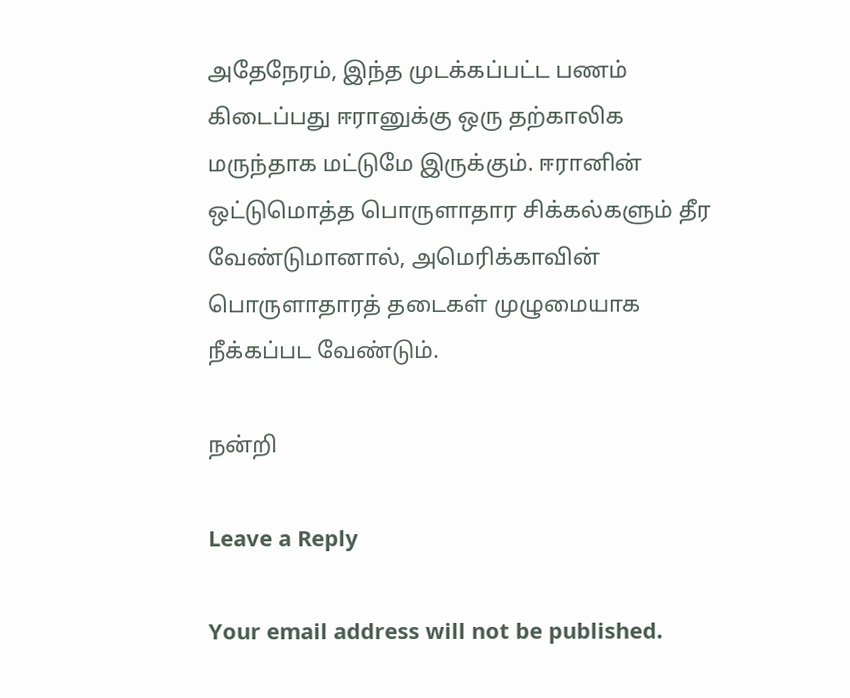அதேநேரம், இந்த முடக்கப்பட்ட பணம் கிடைப்பது ஈரானுக்கு ஒரு தற்காலிக மருந்தாக மட்டுமே இருக்கும். ஈரானின் ஒட்டுமொத்த பொருளாதார சிக்கல்களும் தீர வேண்டுமானால், அமெரிக்காவின் பொருளாதாரத் தடைகள் முழுமையாக நீக்கப்பட வேண்டும்.

நன்றி

Leave a Reply

Your email address will not be published.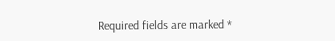Required fields are marked *